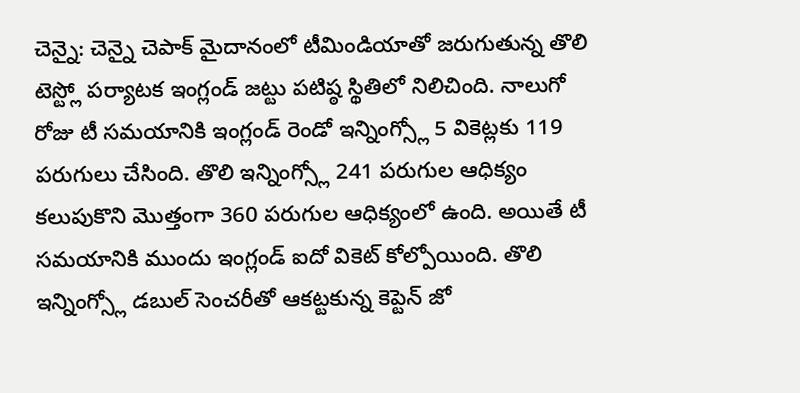చెన్నై: చెన్నై చెపాక్ మైదానంలో టీమిండియాతో జరుగుతున్న తొలి టెస్ట్లో పర్యాటక ఇంగ్లండ్ జట్టు పటిష్ఠ స్థితిలో నిలిచింది. నాలుగో రోజు టీ సమయానికి ఇంగ్లండ్ రెండో ఇన్నింగ్స్లో 5 వికెట్లకు 119 పరుగులు చేసింది. తొలి ఇన్నింగ్స్లో 241 పరుగుల ఆధిక్యం కలుపుకొని మొత్తంగా 360 పరుగుల ఆధిక్యంలో ఉంది. అయితే టీ సమయానికి ముందు ఇంగ్లండ్ ఐదో వికెట్ కోల్పోయింది. తొలి ఇన్నింగ్స్లో డబుల్ సెంచరీతో ఆకట్టకున్న కెప్టెన్ జో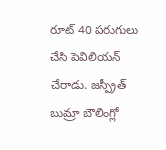రూట్ 40 పరుగులు చేసి పెవిలియన్ చేరాడు. జస్ప్రీత్ బుమ్రా బౌలింగ్లో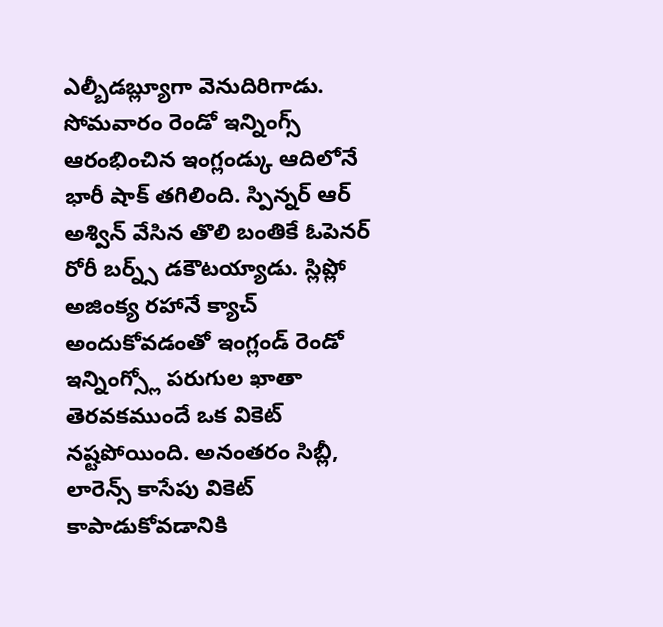ఎల్బీడబ్ల్యూగా వెనుదిరిగాడు.
సోమవారం రెండో ఇన్నింగ్స్ ఆరంభించిన ఇంగ్లండ్కు ఆదిలోనే భారీ షాక్ తగిలింది. స్పిన్నర్ ఆర్ అశ్విన్ వేసిన తొలి బంతికే ఓపెనర్ రోరీ బర్న్స్ డకౌటయ్యాడు. స్లిప్లో అజింక్య రహానే క్యాచ్ అందుకోవడంతో ఇంగ్లండ్ రెండో ఇన్నింగ్స్లో పరుగుల ఖాతా తెరవకముందే ఒక వికెట్ నష్టపోయింది. అనంతరం సిబ్లీ, లారెన్స్ కాసేపు వికెట్ కాపాడుకోవడానికి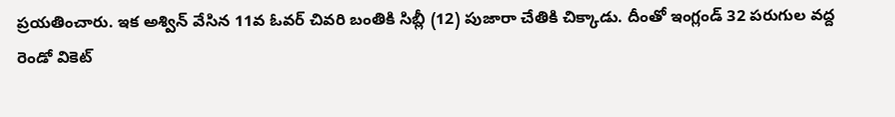ప్రయతించారు. ఇక అశ్విన్ వేసిన 11వ ఓవర్ చివరి బంతికి సిబ్లీ (12) పుజారా చేతికి చిక్కాడు. దీంతో ఇంగ్లండ్ 32 పరుగుల వద్ద రెండో వికెట్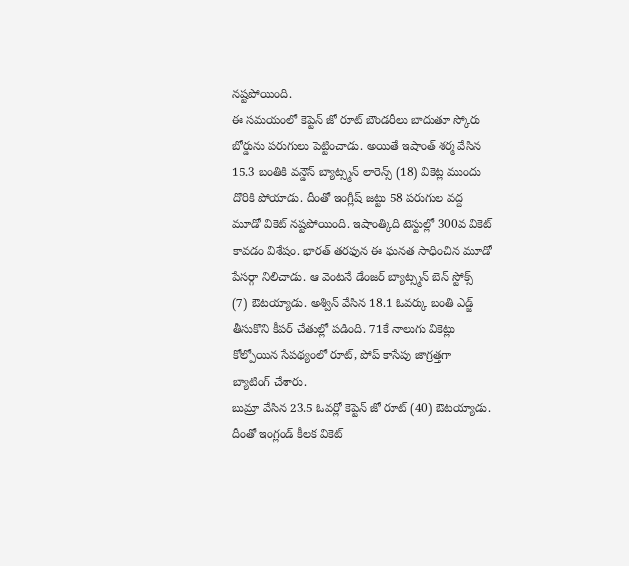నష్టపోయింది.
ఈ సమయంలో కెప్టెన్ జో రూట్ బౌండరీలు బాదుతూ స్కోరు బోర్డును పరుగులు పెట్టించాడు. అయితే ఇషాంత్ శర్మ వేసిన 15.3 బంతికి వన్డౌన్ బ్యాట్స్మన్ లారెన్స్ (18) వికెట్ల ముందు దొరికి పోయాడు. దీంతో ఇంగ్లీష్ జట్టు 58 పరుగుల వద్ద మూడో వికెట్ నష్టపోయింది. ఇషాంత్కిది టెస్టుల్లో 300వ వికెట్ కావడం విశేషం. భారత్ తరఫున ఈ ఘనత సాధించిన మూడో పేసర్గా నిలిచాడు. ఆ వెంటనే డేంజర్ బ్యాట్స్మన్ బెన్ స్టోక్స్ (7) ఔటయ్యాడు. అశ్విన్ వేసిన 18.1 ఓవర్కు బంతి ఎడ్జ్ తీసుకొని కీపర్ చేతుల్లో పడింది. 71కే నాలుగు వికెట్లు కోల్పోయిన సేపథ్యంలో రూట్, పోప్ కాసేపు జాగ్రత్తగా బ్యాటింగ్ చేశారు.
బుమ్రా వేసిన 23.5 ఓవర్లో కెప్టెన్ జో రూట్ (40) ఔటయ్యాడు. దీంతో ఇంగ్లండ్ కీలక వికెట్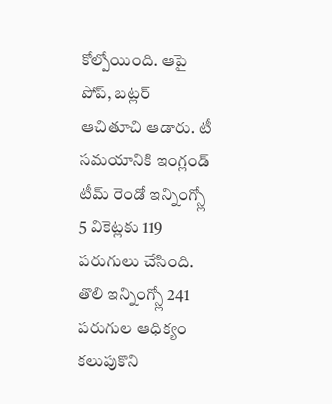కోల్పోయింది. ఆపై పోప్, బట్లర్ ఆచితూచి ఆడారు. టీ సమయానికి ఇంగ్లండ్ టీమ్ రెండో ఇన్నింగ్స్లో 5 వికెట్లకు 119 పరుగులు చేసింది. తొలి ఇన్నింగ్స్లో 241 పరుగుల ఆధిక్యం కలుపుకొని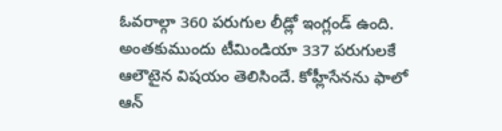ఓవరాల్గా 360 పరుగుల లీడ్లో ఇంగ్లండ్ ఉంది. అంతకుముందు టీమిండియా 337 పరుగులకే ఆలౌటైన విషయం తెలిసిందే. కోహ్లీసేనను ఫాలో ఆన్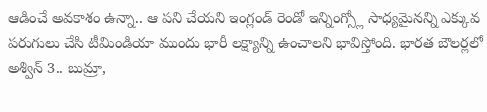ఆడించే అవకాశం ఉన్నా.. ఆ పని చేయని ఇంగ్లండ్ రెండో ఇన్నింగ్స్లో సాధ్యమైనన్ని ఎక్కువ పరుగులు చేసి టీమిండియా ముందు భారీ లక్ష్యాన్ని ఉంచాలని భావిస్తోంది. భారత బౌలర్లలో అశ్విన్ 3.. బుమ్రా,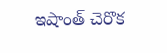ఇషాంత్ చెరొక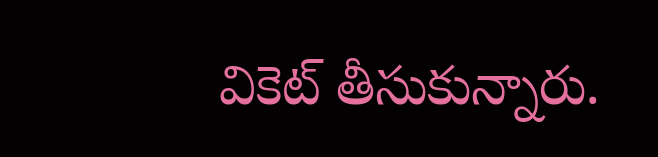వికెట్ తీసుకున్నారు.